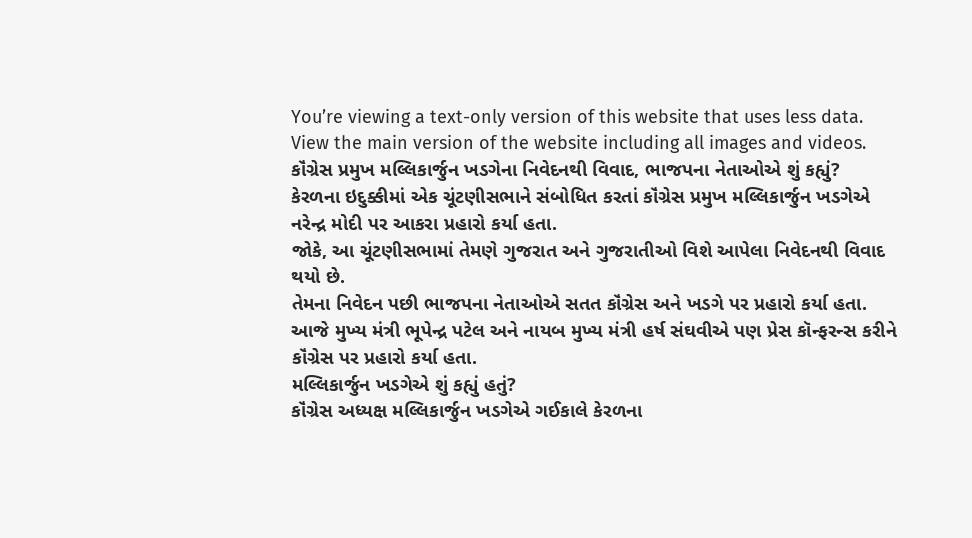You’re viewing a text-only version of this website that uses less data. View the main version of the website including all images and videos.
કૉંગ્રેસ પ્રમુખ મલ્લિકાર્જુન ખડગેના નિવેદનથી વિવાદ, ભાજપના નેતાઓએ શું કહ્યું?
કેરળના ઇદુક્કીમાં એક ચૂંટણીસભાને સંબોધિત કરતાં કૉંગ્રેસ પ્રમુખ મલ્લિકાર્જુન ખડગેએ નરેન્દ્ર મોદી પર આકરા પ્રહારો કર્યા હતા.
જોકે, આ ચૂંટણીસભામાં તેમણે ગુજરાત અને ગુજરાતીઓ વિશે આપેલા નિવેદનથી વિવાદ થયો છે.
તેમના નિવેદન પછી ભાજપના નેતાઓએ સતત કૉંગ્રેસ અને ખડગે પર પ્રહારો કર્યા હતા.
આજે મુખ્ય મંત્રી ભૂપેન્દ્ર પટેલ અને નાયબ મુખ્ય મંત્રી હર્ષ સંઘવીએ પણ પ્રેસ કૉન્ફરન્સ કરીને કૉંગ્રેસ પર પ્રહારો કર્યા હતા.
મલ્લિકાર્જુન ખડગેએ શું કહ્યું હતું?
કૉંગ્રેસ અધ્યક્ષ મલ્લિકાર્જુન ખડગેએ ગઈકાલે કેરળના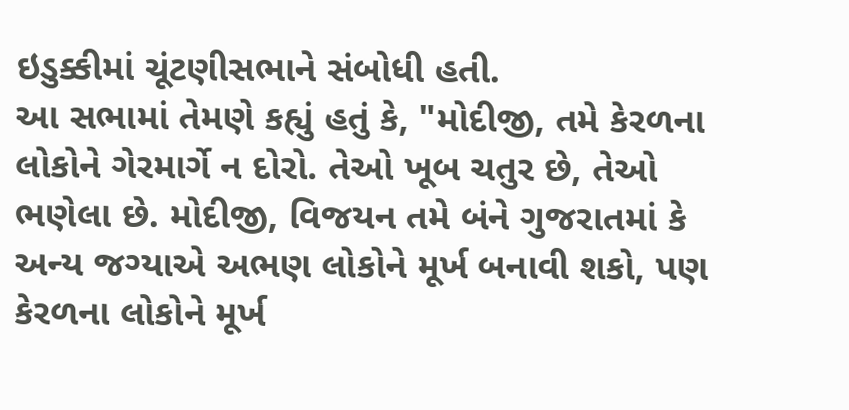ઇડુક્કીમાં ચૂંટણીસભાને સંબોધી હતી.
આ સભામાં તેમણે કહ્યું હતું કે, "મોદીજી, તમે કેરળના લોકોને ગેરમાર્ગે ન દોરો. તેઓ ખૂબ ચતુર છે, તેઓ ભણેલા છે. મોદીજી, વિજયન તમે બંને ગુજરાતમાં કે અન્ય જગ્યાએ અભણ લોકોને મૂર્ખ બનાવી શકો, પણ કેરળના લોકોને મૂર્ખ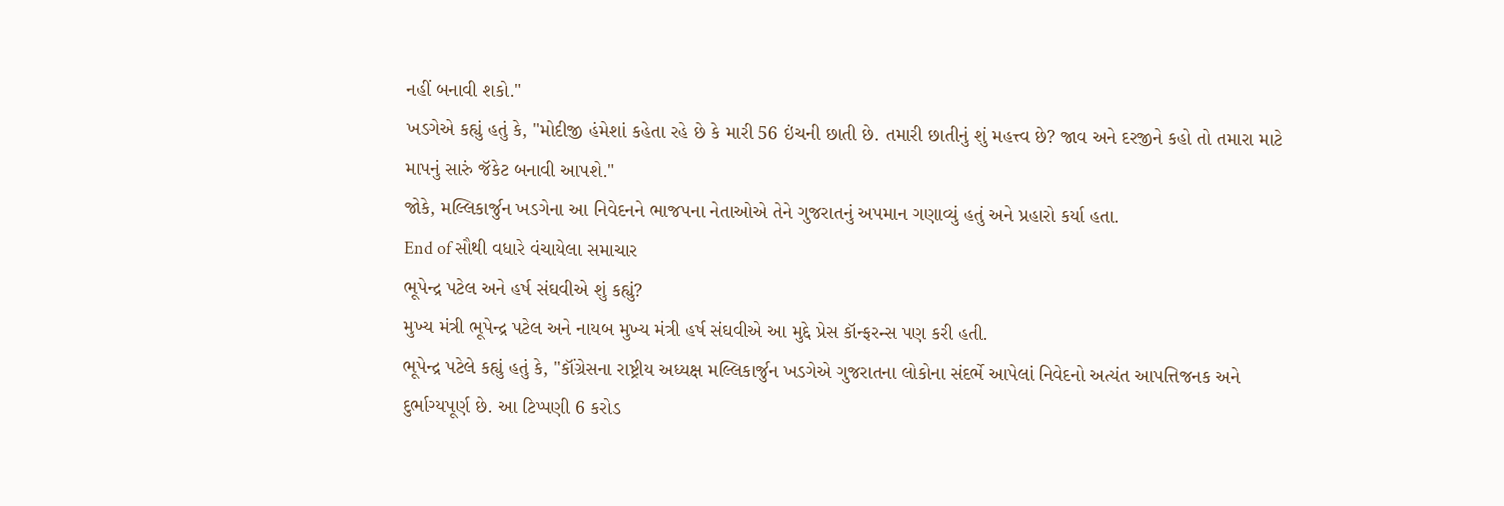નહીં બનાવી શકો."
ખડગેએ કહ્યું હતું કે, "મોદીજી હંમેશાં કહેતા રહે છે કે મારી 56 ઇંચની છાતી છે. તમારી છાતીનું શું મહત્ત્વ છે? જાવ અને દરજીને કહો તો તમારા માટે માપનું સારું જૅકેટ બનાવી આપશે."
જોકે, મલ્લિકાર્જુન ખડગેના આ નિવેદનને ભાજપના નેતાઓએ તેને ગુજરાતનું અપમાન ગણાવ્યું હતું અને પ્રહારો કર્યા હતા.
End of સૌથી વધારે વંચાયેલા સમાચાર
ભૂપેન્દ્ર પટેલ અને હર્ષ સંઘવીએ શું કહ્યું?
મુખ્ય મંત્રી ભૂપેન્દ્ર પટેલ અને નાયબ મુખ્ય મંત્રી હર્ષ સંઘવીએ આ મુદ્દે પ્રેસ કૉન્ફરન્સ પણ કરી હતી.
ભૂપેન્દ્ર પટેલે કહ્યું હતું કે, "કૉંગ્રેસના રાષ્ટ્રીય અધ્યક્ષ મલ્લિકાર્જુન ખડગેએ ગુજરાતના લોકોના સંદર્ભે આપેલાં નિવેદનો અત્યંત આપત્તિજનક અને દુર્ભાગ્યપૂર્ણ છે. આ ટિપ્પણી 6 કરોડ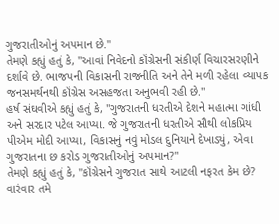ગુજરાતીઓનું અપમાન છે."
તેમણે કહ્યું હતું કે, "આવાં નિવેદનો કૉંગ્રેસની સંકીર્ણ વિચારસરણીને દર્શાવે છે. ભાજપની વિકાસની રાજનીતિ અને તેને મળી રહેલા વ્યાપક જનસમર્થનથી કૉંગ્રેસ અસહજતા અનુભવી રહી છે."
હર્ષ સંઘવીએ કહ્યું હતું કે, "ગુજરાતની ધરતીએ દેશને મહાત્મા ગાંધી અને સરદાર પટેલ આપ્યા. જે ગુજરાતની ધરતીએ સૌથી લોકપ્રિય પીએમ મોદી આપ્યા, વિકાસનું નવું મોડલ દુનિયાને દેખાડ્યું, એવા ગુજરાતના છ કરોડ ગુજરાતીઓનું અપમાન?"
તેમણે કહ્યું હતું કે, "કૉંગ્રેસને ગુજરાત સાથે આટલી નફરત કેમ છે? વારંવાર તમે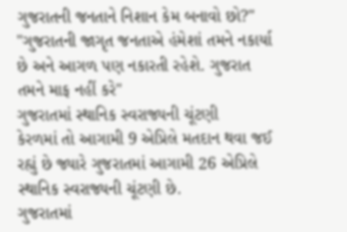ગુજરાતની જનતાને નિશાન કેમ બનાવો છો?"
"ગુજરાતની જાગૃત જનતાએ હંમેશાં તમને નકાર્યા છે અને આગળ પણ નકારતી રહેશે. ગુજરાત તમને માફ નહીં કરે"
ગુજરાતમાં સ્થાનિક સ્વરાજ્યની ચૂંટણી
કેરળમાં તો આગામી 9 એપ્રિલે મતદાન થવા જઈ રહ્યું છે જ્યારે ગુજરાતમાં આગામી 26 એપ્રિલે સ્થાનિક સ્વરાજ્યની ચૂંટણી છે.
ગુજરાતમાં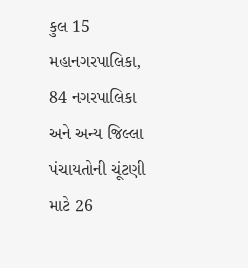કુલ 15 મહાનગરપાલિકા, 84 નગરપાલિકા અને અન્ય જિલ્લા પંચાયતોની ચૂંટણી માટે 26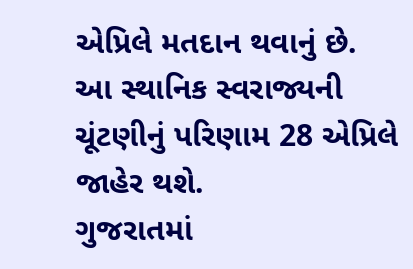એપ્રિલે મતદાન થવાનું છે.
આ સ્થાનિક સ્વરાજ્યની ચૂંટણીનું પરિણામ 28 એપ્રિલે જાહેર થશે.
ગુજરાતમાં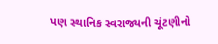પણ સ્થાનિક સ્વરાજ્યની ચૂંટણીનો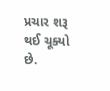પ્રચાર શરૂ થઈ ચૂક્યો છે.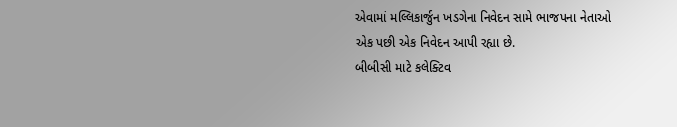એવામાં મલ્લિકાર્જુન ખડગેના નિવેદન સામે ભાજપના નેતાઓ એક પછી એક નિવેદન આપી રહ્યા છે.
બીબીસી માટે કલેક્ટિવ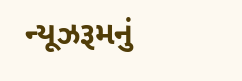ન્યૂઝરૂમનું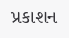પ્રકાશન